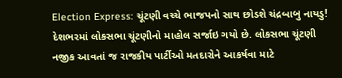Election Express: ચૂંટણી વચ્ચે ભાજપનો સાથ છોડશે ચંદ્રબાબુ નાયડુ!
દેશભરમાં લોકસભા ચૂંટણીનો માહોલ સર્જાઇ ગયો છે. લોકસભા ચૂંટણી નજીક આવતાં જ રાજકીય પાર્ટીઓ મતદારોને આકર્ષવા માટે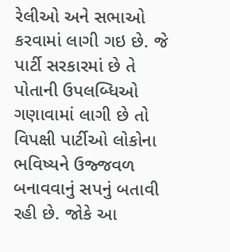રેલીઓ અને સભાઓ કરવામાં લાગી ગઇ છે. જે પાર્ટી સરકારમાં છે તે પોતાની ઉપલબ્ધિઓ ગણાવામાં લાગી છે તો વિપક્ષી પાર્ટીઓ લોકોના ભવિષ્યને ઉજ્જવળ બનાવવાનું સપનું બતાવી રહી છે. જોકે આ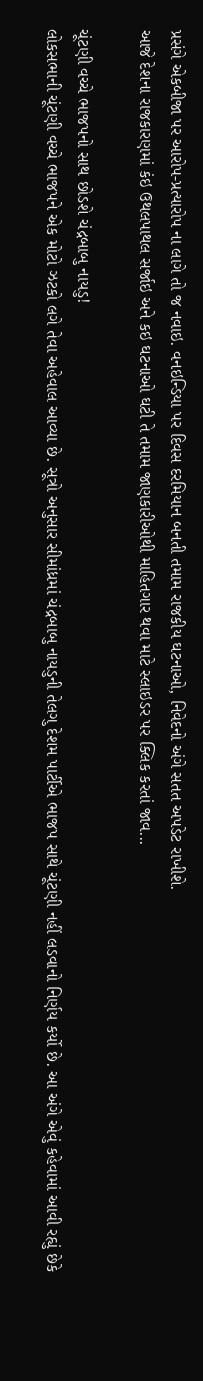પ્રસંગે એકબીજા પર આરોપ-પ્રત્યારોપ ના લાગે તો જ નવાઇ. વનઇન્ડિયા પર દિવસ દરમિયાન બનતી તમામ રાજકીય ઘટનાઓ, નિવેદનો અંગે સતત અપડેટ રાખીશે.
આજે દેશના રાજકારણમાં કંઇ ઉથલપાથલ સર્જાઇ અને કઇ ઘટનાઓ ઘટી તે તમામ જાણકારીઓથી માહિતગાર થવા માટે સ્લાઇડર પર ક્લિક કરતાં જાવ...

ચૂંટણી વચ્ચે ભાજપનો સાથ છોડશે ચંદ્રબાબુ નાયડુ!
લોકસભાની ચૂંટણી વચ્ચે ભાજપને એક મોટો ઝટકો લગે તેવા અહેવાલ આવ્યા છે. સૂત્રો અનુસાર સીમાંધ્રમાં ચંદ્રબાબુ નાયડુની તેલગુ દેશમ પાર્ટીએ ભાજપ સાથે ચૂંટણી નહીં લડવાનો નિર્ણય કર્યો છે. આ અંગે એવું કહેવામાં આવી રહ્યું છેકે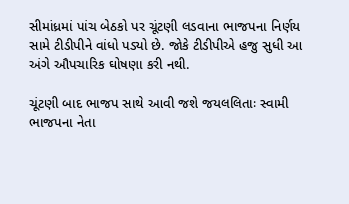સીમાંધ્રમાં પાંચ બેઠકો પર ચૂંટણી લડવાના ભાજપના નિર્ણય સામે ટીડીપીને વાંધો પડ્યો છે. જોકે ટીડીપીએ હજુ સુધી આ અંગે ઔપચારિક ઘોષણા કરી નથી.

ચૂંટણી બાદ ભાજપ સાથે આવી જશે જયલલિતાઃ સ્વામી
ભાજપના નેતા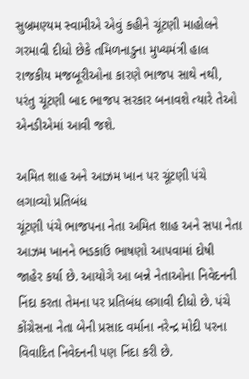સુબ્રમણ્યમ સ્વામીએ એવું કહીને ચૂંટણી માહોલને ગરમાવી દીધો છેકે તમિળનાડુના મુખ્યમંત્રી હાલ રાજકીય મજબૂરીઓના કારણે ભાજપ સાથે નથી, પરંતુ ચૂંટણી બાદ ભાજપ સરકાર બનાવશે ત્યારે તેઓ એનડીએમાં આવી જશે.

અમિત શાહ અને આઝમ ખાન પર ચૂંટણી પંચે લગાવ્યો પ્રતિબંધ
ચૂંટણી પંચે ભાજપના નેતા અમિત શાહ અને સપા નેતા આઝમ ખાનને ભડકાઉં ભાષણો આપવામાં દોષી જાહેર કર્યા છે. આયોગે આ બન્ને નેતાઓના નિવેદનની નિંદા કરતા તેમના પર પ્રતિબંધ લગાવી દીધો છે. પંચે કોંગ્રેસના નેતા બેની પ્રસાદ વર્માના નરેન્દ્ર મોદી પરના વિવાદિત નિવેદનની પણ નિંદા કરી છે.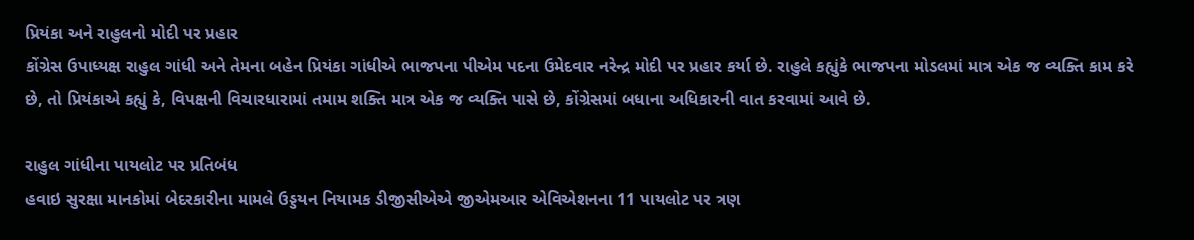પ્રિયંકા અને રાહુલનો મોદી પર પ્રહાર
કોંગ્રેસ ઉપાધ્યક્ષ રાહુલ ગાંધી અને તેમના બહેન પ્રિયંકા ગાંધીએ ભાજપના પીએમ પદના ઉમેદવાર નરેન્દ્ર મોદી પર પ્રહાર કર્યા છે. રાહુલે કહ્યુંકે ભાજપના મોડલમાં માત્ર એક જ વ્યક્તિ કામ કરે છે, તો પ્રિયંકાએ કહ્યું કે, વિપક્ષની વિચારધારામાં તમામ શક્તિ માત્ર એક જ વ્યક્તિ પાસે છે, કોંગ્રેસમાં બધાના અધિકારની વાત કરવામાં આવે છે.

રાહુલ ગાંધીના પાયલોટ પર પ્રતિબંધ
હવાઇ સુરક્ષા માનકોમાં બેદરકારીના મામલે ઉડ્ડયન નિયામક ડીજીસીએએ જીએમઆર એવિએશનના 11 પાયલોટ પર ત્રણ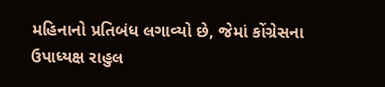મહિનાનો પ્રતિબંધ લગાવ્યો છે, જેમાં કોંગ્રેસના ઉપાધ્યક્ષ રાહુલ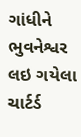ગાંધીને ભુવનેશ્વર લઇ ગયેલા ચાર્ટર્ડ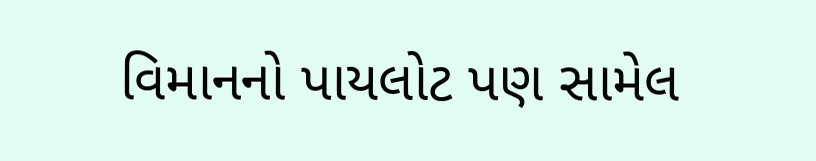વિમાનનો પાયલોટ પણ સામેલ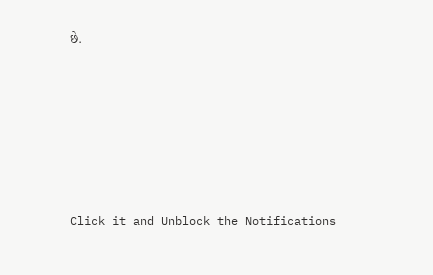છે.












Click it and Unblock the Notifications